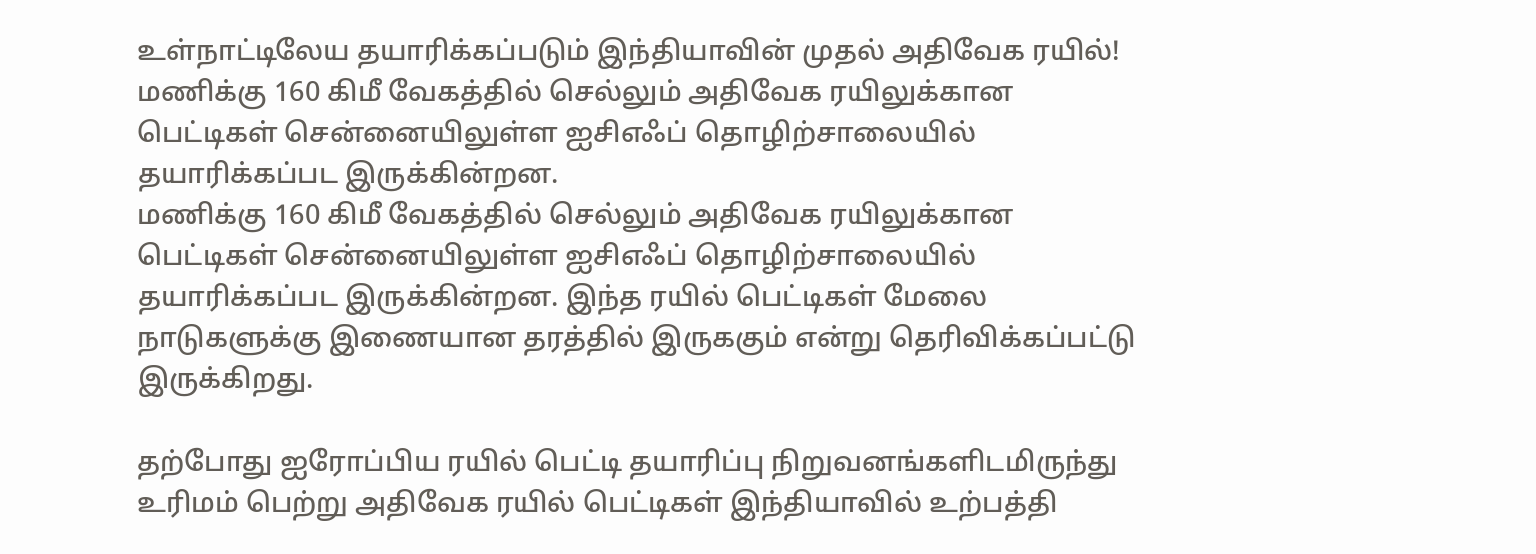உள்நாட்டிலேய தயாரிக்கப்படும் இந்தியாவின் முதல் அதிவேக ரயில்!
மணிக்கு 160 கிமீ வேகத்தில் செல்லும் அதிவேக ரயிலுக்கான பெட்டிகள் சென்னையிலுள்ள ஐசிஎஃப் தொழிற்சாலையில் தயாரிக்கப்பட இருக்கின்றன.
மணிக்கு 160 கிமீ வேகத்தில் செல்லும் அதிவேக ரயிலுக்கான பெட்டிகள் சென்னையிலுள்ள ஐசிஎஃப் தொழிற்சாலையில் தயாரிக்கப்பட இருக்கின்றன. இந்த ரயில் பெட்டிகள் மேலை நாடுகளுக்கு இணையான தரத்தில் இருககும் என்று தெரிவிக்கப்பட்டு இருக்கிறது.

தற்போது ஐரோப்பிய ரயில் பெட்டி தயாரிப்பு நிறுவனங்களிடமிருந்து உரிமம் பெற்று அதிவேக ரயில் பெட்டிகள் இந்தியாவில் உற்பத்தி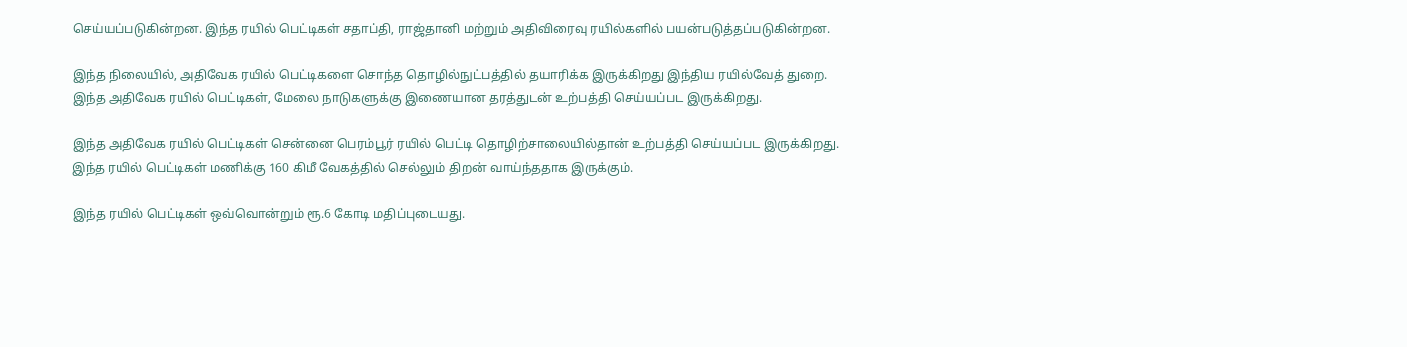செய்யப்படுகின்றன. இந்த ரயில் பெட்டிகள் சதாப்தி, ராஜ்தானி மற்றும் அதிவிரைவு ரயில்களில் பயன்படுத்தப்படுகின்றன.

இந்த நிலையில், அதிவேக ரயில் பெட்டிகளை சொந்த தொழில்நுட்பத்தில் தயாரிக்க இருக்கிறது இந்திய ரயில்வேத் துறை. இந்த அதிவேக ரயில் பெட்டிகள், மேலை நாடுகளுக்கு இணையான தரத்துடன் உற்பத்தி செய்யப்பட இருக்கிறது.

இந்த அதிவேக ரயில் பெட்டிகள் சென்னை பெரம்பூர் ரயில் பெட்டி தொழிற்சாலையில்தான் உற்பத்தி செய்யப்பட இருக்கிறது. இந்த ரயில் பெட்டிகள் மணிக்கு 160 கிமீ வேகத்தில் செல்லும் திறன் வாய்ந்ததாக இருக்கும்.

இந்த ரயில் பெட்டிகள் ஒவ்வொன்றும் ரூ.6 கோடி மதிப்புடையது.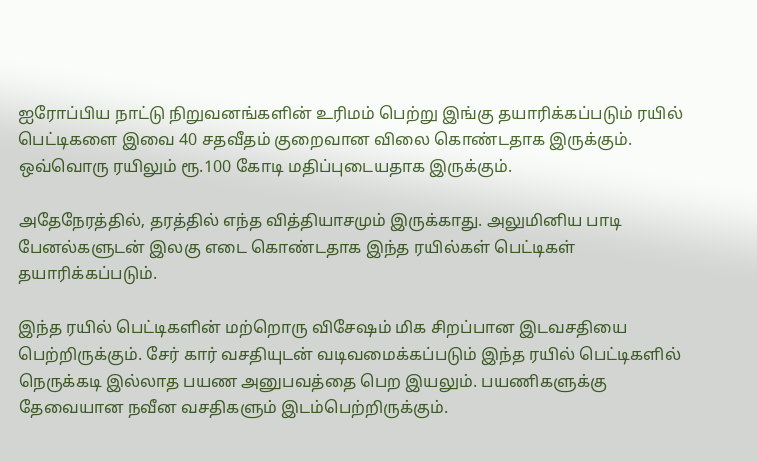ஐரோப்பிய நாட்டு நிறுவனங்களின் உரிமம் பெற்று இங்கு தயாரிக்கப்படும் ரயில் பெட்டிகளை இவை 40 சதவீதம் குறைவான விலை கொண்டதாக இருக்கும். ஒவ்வொரு ரயிலும் ரூ.100 கோடி மதிப்புடையதாக இருக்கும்.

அதேநேரத்தில், தரத்தில் எந்த வித்தியாசமும் இருக்காது. அலுமினிய பாடி பேனல்களுடன் இலகு எடை கொண்டதாக இந்த ரயில்கள் பெட்டிகள் தயாரிக்கப்படும்.

இந்த ரயில் பெட்டிகளின் மற்றொரு விசேஷம் மிக சிறப்பான இடவசதியை பெற்றிருக்கும். சேர் கார் வசதியுடன் வடிவமைக்கப்படும் இந்த ரயில் பெட்டிகளில் நெருக்கடி இல்லாத பயண அனுபவத்தை பெற இயலும். பயணிகளுக்கு தேவையான நவீன வசதிகளும் இடம்பெற்றிருக்கும்.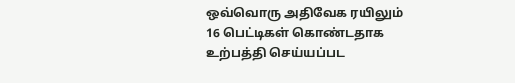ஒவ்வொரு அதிவேக ரயிலும் 16 பெட்டிகள் கொண்டதாக உற்பத்தி செய்யப்பட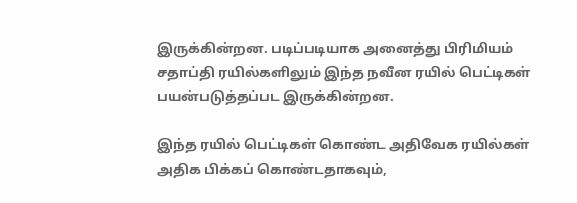இருக்கின்றன. படிப்படியாக அனைத்து பிரிமியம் சதாப்தி ரயில்களிலும் இந்த நவீன ரயில் பெட்டிகள் பயன்படுத்தப்பட இருக்கின்றன.

இந்த ரயில் பெட்டிகள் கொண்ட அதிவேக ரயில்கள் அதிக பிக்கப் கொண்டதாகவும்,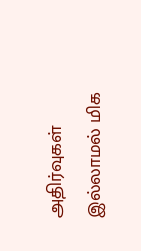அதிர்வுகள் இல்லாமல் மிக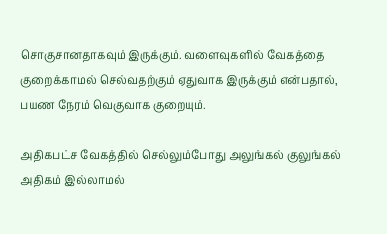சொகுசானதாகவும் இருக்கும். வளைவுகளில் வேகத்தை குறைக்காமல் செல்வதற்கும் ஏதுவாக இருக்கும் என்பதால், பயண நேரம் வெகுவாக குறையும்.

அதிகபட்ச வேகத்தில் செல்லும்போது அலுங்கல் குலுங்கல் அதிகம் இல்லாமல்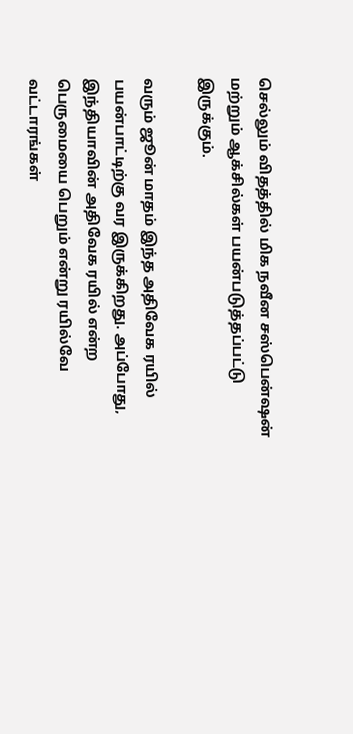செல்லும் விதத்தில் மிக நவீன சஸ்பென்ஷன் மற்றும் ஆக்சில்கள் பயன்படுத்தப்பட்டு இருக்கும்.

வரும் ஜூன் மாதம் இந்த அதிவேக ரயில் பயன்பாட்டிற்கு வர இருக்கிறது. அப்போது, இந்தியாவின் அதிவேக ரயில் என்ற பெருமையை பெறும் என்று ரயில்வே வட்டாரங்கள்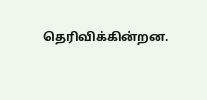தெரிவிக்கின்றன.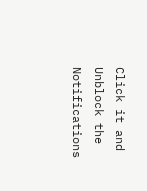Click it and Unblock the Notifications